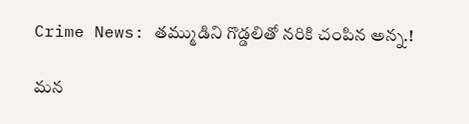Crime News: తమ్ముడిని గొడ్డలితో నరికి చంపిన అన్న.!

మన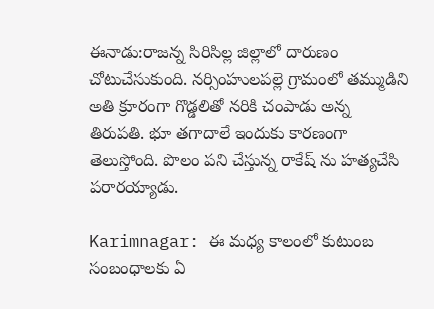ఈనాడు:రాజన్న సిరిసిల్ల జిల్లాలో దారుణం చోటుచేసుకుంది. నర్సింహులపల్లె గ్రామంలో తమ్ముడిని అతి క్రూరంగా గొడ్డలితో నరికి చంపాడు అన్న తిరుపతి. భూ తగాదాలే ఇందుకు కారణంగా తెలుస్తోంది. పొలం పని చేస్తున్న రాకేష్ ను హత్యచేసి పరారయ్యాడు.

Karimnagar: ఈ మధ్య కాలంలో కుటుంబ సంబంధాలకు ఏ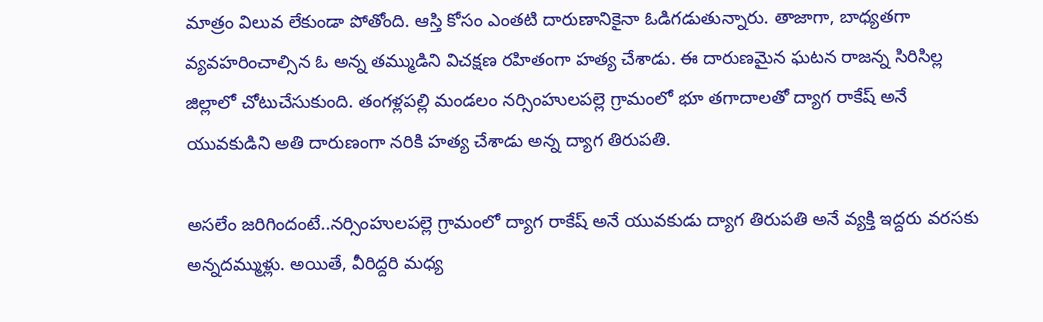మాత్రం విలువ లేకుండా పోతోంది. ఆస్తి కోసం ఎంతటి దారుణానికైనా ఓడిగడుతున్నారు. తాజాగా, బాధ్యతగా వ్యవహరించాల్సిన ఓ అన్న తమ్ముడిని విచక్షణ రహితంగా హత్య చేశాడు. ఈ దారుణమైన ఘటన రాజన్న సిరిసిల్ల జిల్లాలో చోటుచేసుకుంది. తంగళ్లపల్లి మండలం నర్సింహులపల్లె గ్రామంలో భూ తగాదాలతో ద్యాగ రాకేష్ అనే యువకుడిని అతి దారుణంగా నరికి హత్య చేశాడు అన్న ద్యాగ తిరుపతి.

అసలేం జరిగిందంటే..నర్సింహులపల్లె గ్రామంలో ద్యాగ రాకేష్ అనే యువకుడు ద్యాగ తిరుపతి అనే వ్యక్తి ఇద్దరు వరసకు అన్నదమ్ముళ్లు. అయితే, వీరిద్దరి మధ్య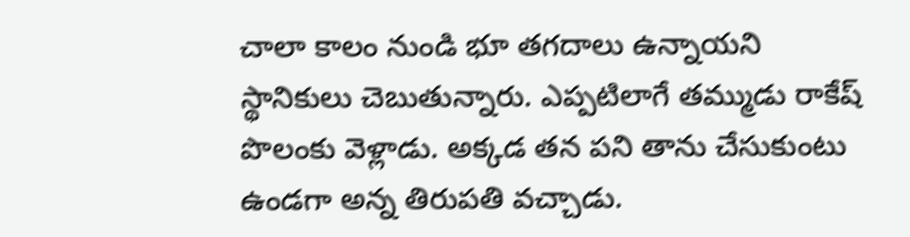చాలా కాలం నుండి భూ తగదాలు ఉన్నాయని స్థానికులు చెబుతున్నారు. ఎప్పటిలాగే తమ్ముడు రాకేష్ పొలంకు వెళ్లాడు. అక్కడ తన పని తాను చేసుకుంటు ఉండగా అన్న తిరుపతి వచ్చాడు.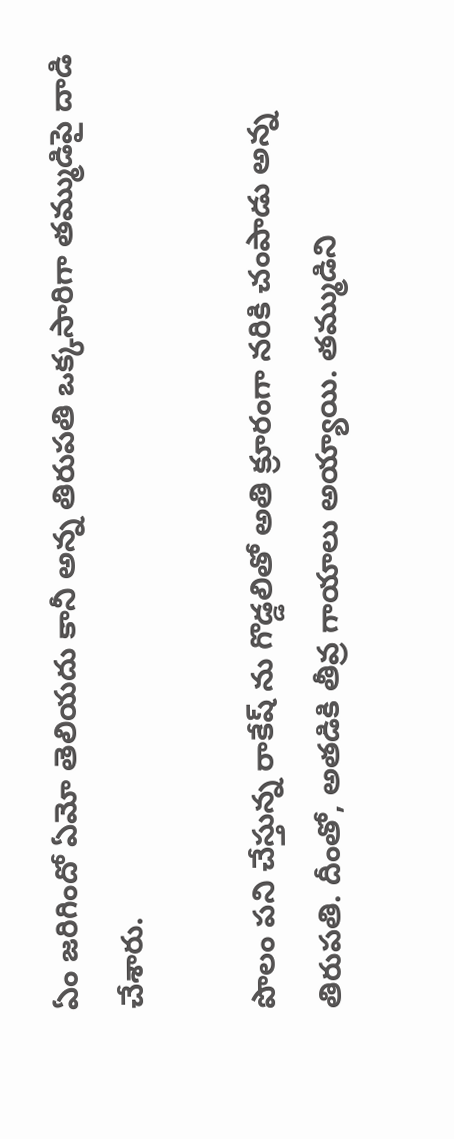ఏం జరిగిందో ఏమో తెలియదు కానీ అన్న తిరుపతి ఒక్కసారిగా తమ్ముడిపై దాడి చేశారు.

పొలం పని చేస్తున్న రాకేష్ ను గొడ్డలితో అతి క్రూరంగా నరికి చంపాడు అన్న తిరుపతి. దీంతో, అతడికి తీవ్ర గాయాలు అయ్యాయి. తమ్ముడిని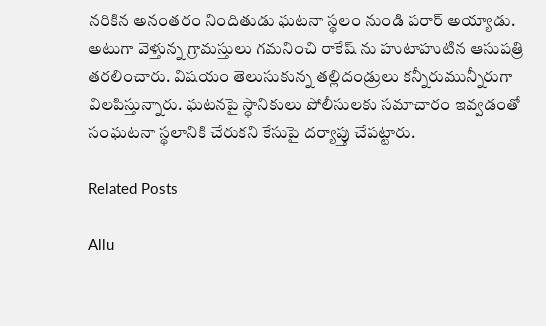నరికిన అనంతరం నిందితుడు ఘటనా స్థలం నుండి పరార్ అయ్యాడు. అటుగా వెళ్తున్న గ్రామస్తులు గమనించి రాకేష్ ను హుటాహుటిన ఆసుపత్రి తరలించారు. విషయం తెలుసుకున్న తల్లిదండ్రులు కన్నీరుమున్నీరుగా విలపిస్తున్నారు. ఘటనపై స్ధానికులు పోలీసులకు సమాచారం ఇవ్వడంతో సంఘటనా స్థలానికి చేరుకని కేసుపై దర్యాప్తు చేపట్టారు.

Related Posts

Allu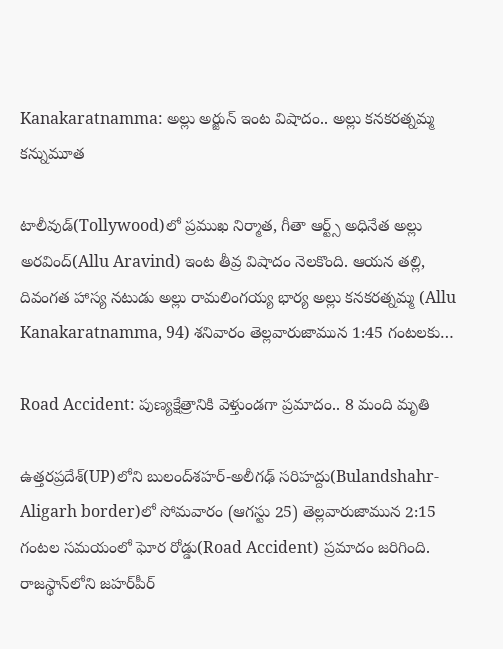Kanakaratnamma: అల్లు అర్జున్ ఇంట విషాదం.. అల్లు కనకరత్నమ్మ కన్నుమూత

టాలీవుడ్‌(Tollywood)లో ప్రముఖ నిర్మాత, గీతా ఆర్ట్స్ అధినేత అల్లు అరవింద్(Allu Aravind) ఇంట తీవ్ర విషాదం నెలకొంది. ఆయన తల్లి, దివంగత హాస్య నటుడు అల్లు రామలింగయ్య భార్య అల్లు కనకరత్నమ్మ (Allu Kanakaratnamma, 94) శనివారం తెల్లవారుజామున 1:45 గంటలకు…

Road Accident: పుణ్యక్షేత్రానికి వెళ్తుండగా ప్రమాదం.. 8 మంది మృతి

ఉత్తరప్రదేశ్‌(UP)లోని బులంద్‌శహర్-అలీగఢ్ సరిహద్దు(Bulandshahr-Aligarh border)లో సోమవారం (ఆగస్టు 25) తెల్లవారుజామున 2:15 గంటల సమయంలో ఘోర రోడ్డు(Road Accident) ప్రమాదం జరిగింది. రాజస్థాన్‌లోని జహర్‌పీర్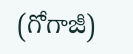(గోగాజీ)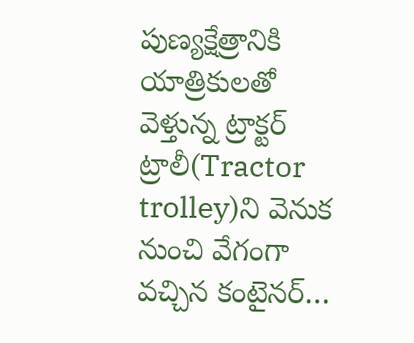పుణ్యక్షేత్రానికి యాత్రికులతో వెళ్తున్న ట్రాక్టర్ ట్రాలీ(Tractor trolley)ని వెనుక నుంచి వేగంగా వచ్చిన కంటైనర్…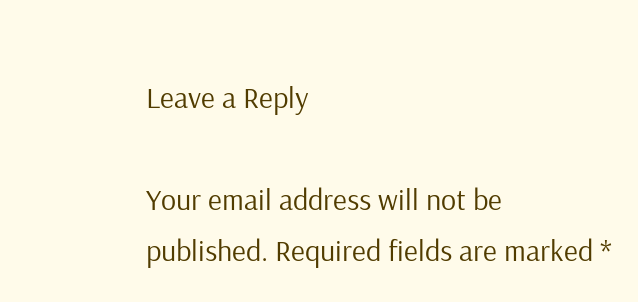Leave a Reply

Your email address will not be published. Required fields are marked *